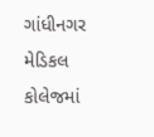ગાંધીનગર મેડિકલ કોલેજમાં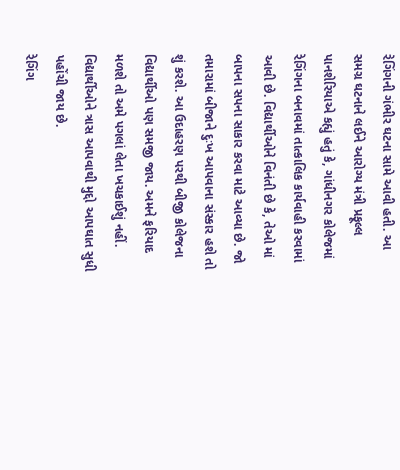રેગિંગની ગંભીર ઘટના સામે આવી હતી. આ સમગ્ર ઘટનાને લઈને આરોગ્ય મંત્રી પ્રફૂલ્લ પાનશેરિયાએ કહ્યું હતું કે, ગાંધીનગર કોલેજમાં રેગિંગના બનાવમાં તાત્કાલિક કાર્યવાહી કરવામાં આવી છે. વિદ્યાર્થીઓને વિનંતી છે કે, તેઓ માં બાપના સપના સાકાર કરવા માટે આવ્યા છે. જો તમારામાં બીજાને દુઃખ આપવાના સંસ્કાર હશે તો શું કરશે. આ ઉદાહરણ પરથી બીજી કોલેજના વિદ્યાર્થીઓ પણ સમજી જાય. અમને ફરિયાદ મળશે તો અમે પગલાં લેતા ખચકાઈશું નહીં. વિદ્યાર્થીઓને ત્રાસ આપવાથી મુદ્દો આપઘાત સુધી પહોંચી જાય છે.
રેગિંગ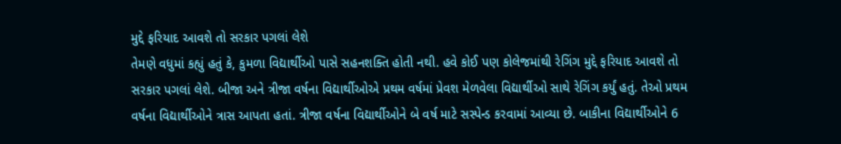મુદ્દે ફરિયાદ આવશે તો સરકાર પગલાં લેશે
તેમણે વધુમાં કહ્યું હતું કે, કુમળા વિદ્યાર્થીઓ પાસે સહનશક્તિ હોતી નથી. હવે કોઈ પણ કોલેજમાંથી રેગિંગ મુદ્દે ફરિયાદ આવશે તો સરકાર પગલાં લેશે. બીજા અને ત્રીજા વર્ષના વિદ્યાર્થીઓએ પ્રથમ વર્ષમાં પ્રેવશ મેળવેલા વિદ્યાર્થીઓ સાથે રેગિંગ કર્યું હતું. તેઓ પ્રથમ વર્ષના વિદ્યાર્થીઓને ત્રાસ આપતા હતાં. ત્રીજા વર્ષના વિદ્યાર્થીઓને બે વર્ષ માટે સસ્પેન્ડ કરવામાં આવ્યા છે. બાકીના વિદ્યાર્થીઓને 6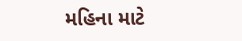મહિના માટે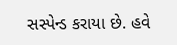સસ્પેન્ડ કરાયા છે. હવે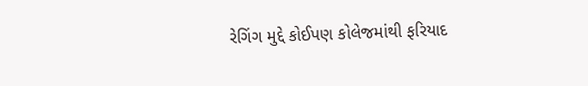રેગિંગ મુદ્દે કોઈપણ કોલેજમાંથી ફરિયાદ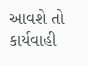આવશે તો કાર્યવાહી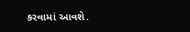કરવામાં આવશે.